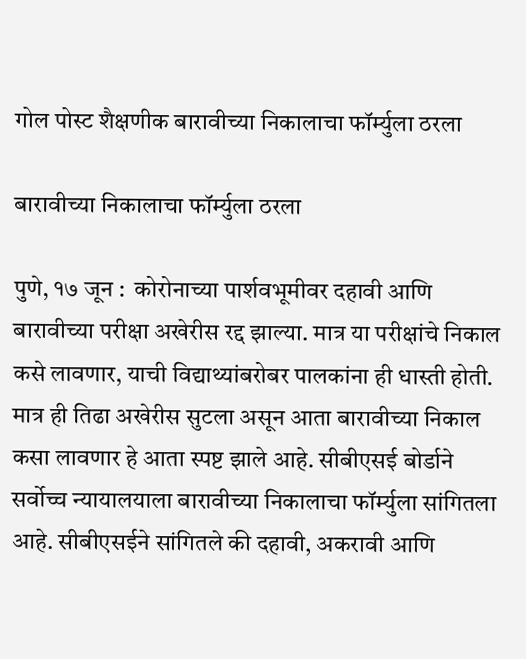गोल पोस्ट शैक्षणीक बारावीच्या निकालाचा फॉर्म्युला ठरला

बारावीच्या निकालाचा फॉर्म्युला ठरला

पुणे, १७ जून :  कोरोनाच्या पार्शवभूमीवर दहावी आणि बारावीच्या परीक्षा अखेरीस रद्द झाल्या. मात्र या परीक्षांचे निकाल कसे लावणार, याची विद्याथ्यांबरोबर पालकांना ही धास्ती होती. मात्र ही तिढा अखेरीस सुटला असून आता बारावीच्या निकाल कसा लावणार हे आता स्पष्ट झाले आहे. सीबीएसई बोर्डाने सर्वोच्च न्यायालयाला बारावीच्या निकालाचा फॉर्म्युला सांगितला आहे. सीबीएसईने सांगितले की दहावी, अकरावी आणि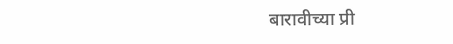बारावीच्या प्री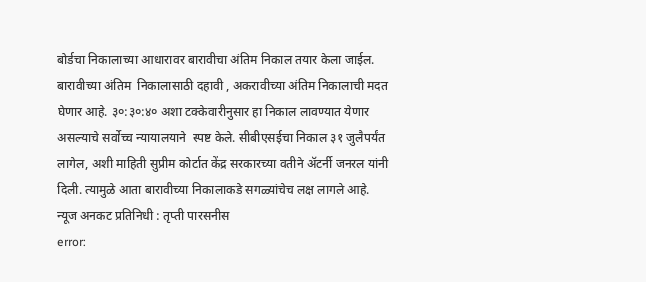बोर्डचा निकालाच्या आधारावर बारावीचा अंतिम निकाल तयार केला जाईल.
बारावीच्या अंतिम  निकालासाठी दहावी , अकरावीच्या अंतिम निकालाची मदत घेणार आहे. ३०:३०:४० अशा टक्केवारीनुसार हा निकाल लावण्यात येणार असल्याचे सर्वोच्च न्यायालयाने  स्पष्ट केले. सीबीएसईचा निकाल ३१ जुलैपर्यंत लागेल, अशी माहिती सुप्रीम कोर्टात केंद्र सरकारच्या वतीने अ‍ॅटर्नी जनरल यांनी दिली. त्यामुळे आता बारावीच्या निकालाकडे सगळ्यांचेच लक्ष लागले आहे.
न्यूज अनकट प्रतिनिधी : तृप्ती पारसनीस
error: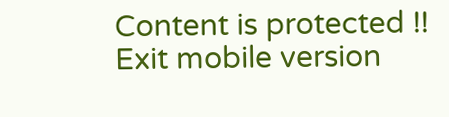Content is protected !!
Exit mobile version